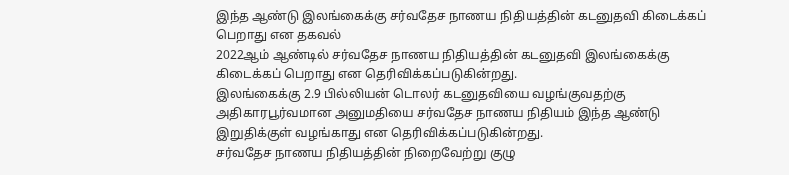இந்த ஆண்டு இலங்கைக்கு சர்வதேச நாணய நிதியத்தின் கடனுதவி கிடைக்கப் பெறாது என தகவல்
2022ஆம் ஆண்டில் சர்வதேச நாணய நிதியத்தின் கடனுதவி இலங்கைக்கு கிடைக்கப் பெறாது என தெரிவிக்கப்படுகின்றது.
இலங்கைக்கு 2.9 பில்லியன் டொலர் கடனுதவியை வழங்குவதற்கு அதிகாரபூர்வமான அனுமதியை சர்வதேச நாணய நிதியம் இந்த ஆண்டு இறுதிக்குள் வழங்காது என தெரிவிக்கப்படுகின்றது.
சர்வதேச நாணய நிதியத்தின் நிறைவேற்று குழு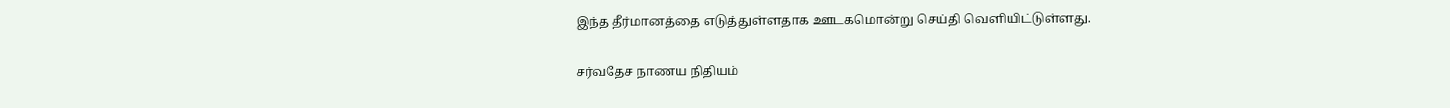இந்த தீர்மானத்தை எடுத்துள்ளதாக ஊடகமொன்று செய்தி வெளியிட்டுள்ளது.

சர்வதேச நாணய நிதியம்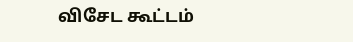விசேட கூட்டம்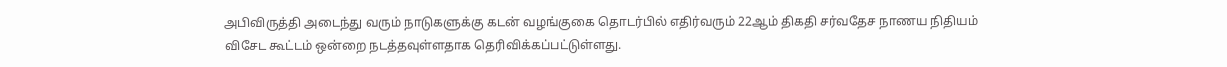அபிவிருத்தி அடைந்து வரும் நாடுகளுக்கு கடன் வழங்குகை தொடர்பில் எதிர்வரும் 22ஆம் திகதி சர்வதேச நாணய நிதியம் விசேட கூட்டம் ஒன்றை நடத்தவுள்ளதாக தெரிவிக்கப்பட்டுள்ளது.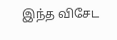இந்த விசேட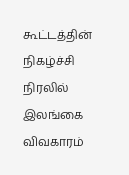கூட்டத்தின் நிகழ்ச்சி நிரலில் இலங்கை விவகாரம்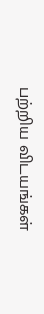பற்றிய விடயங்கள்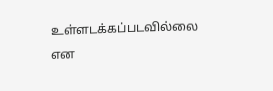உள்ளடக்கப்படவில்லை என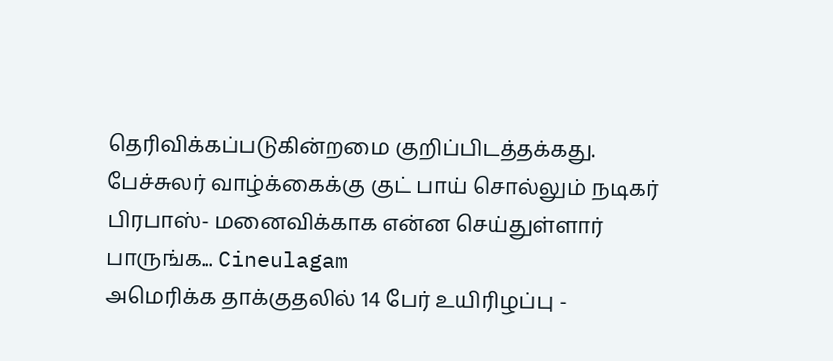தெரிவிக்கப்படுகின்றமை குறிப்பிடத்தக்கது.
பேச்சுலர் வாழ்க்கைக்கு குட் பாய் சொல்லும் நடிகர் பிரபாஸ்- மனைவிக்காக என்ன செய்துள்ளார் பாருங்க... Cineulagam
அமெரிக்க தாக்குதலில் 14 பேர் உயிரிழப்பு -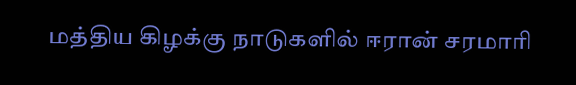மத்திய கிழக்கு நாடுகளில் ஈரான் சரமாரி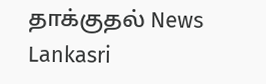தாக்குதல் News Lankasri